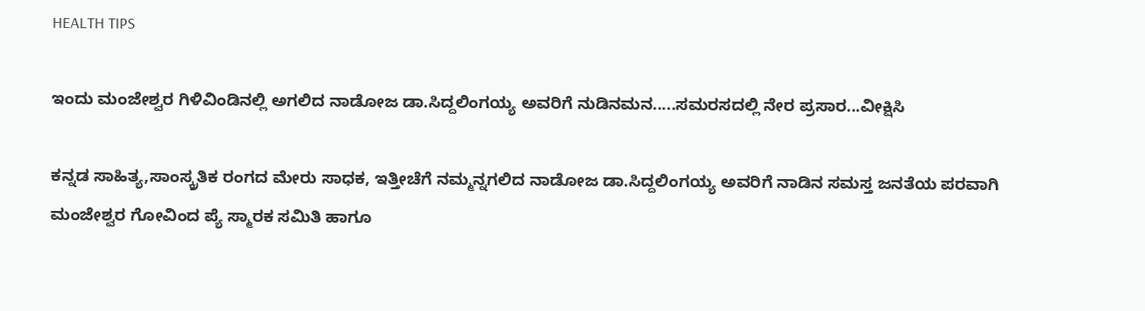HEALTH TIPS

ಇಂದು ಮಂಜೇಶ್ವರ ಗಿಳಿವಿಂಡಿನಲ್ಲಿ ಅಗಲಿದ ನಾಡೋಜ ಡಾ.ಸಿದ್ದಲಿಂಗಯ್ಯ ಅವರಿಗೆ ನುಡಿನಮನ.....ಸಮರಸದಲ್ಲಿ ನೇರ ಪ್ರಸಾರ...ವೀಕ್ಷಿಸಿ

ಕನ್ನಡ ಸಾಹಿತ್ಯ,ಸಾಂಸ್ಕ್ರತಿಕ ರಂಗದ ಮೇರು ಸಾಧಕ, ಇತ್ತೀಚೆಗೆ ನಮ್ಮನ್ನಗಲಿದ ನಾಡೋಜ ಡಾ.ಸಿದ್ದಲಿಂಗಯ್ಯ ಅವರಿಗೆ ನಾಡಿನ ಸಮಸ್ತ ಜನತೆಯ ಪರವಾಗಿ ಮಂಜೇಶ್ವರ ಗೋವಿಂದ ಪ್ಯೆ ಸ್ಮಾರಕ ಸಮಿತಿ ಹಾಗೂ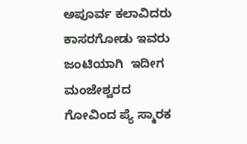ಅಪೂರ್ವ ಕಲಾವಿದರು ಕಾಸರಗೋಡು ಇವರು ಜಂಟಿಯಾಗಿ  ಇದೀಗ ಮಂಜೇಶ್ವರದ ಗೋವಿಂದ ಪ್ಯೆ ಸ್ಮಾರಕ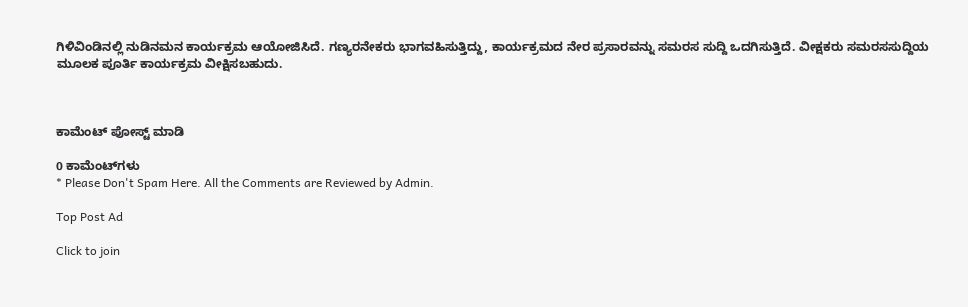ಗಿಳಿವಿಂಡಿನಲ್ಲಿ ನುಡಿನಮನ ಕಾರ್ಯಕ್ರಮ ಆಯೋಜಿಸಿದೆ. ಗಣ್ಯರನೇಕರು ಭಾಗವಹಿಸುತ್ತಿದ್ದು, ಕಾರ್ಯಕ್ರಮದ ನೇರ ಪ್ರಸಾರವನ್ನು ಸಮರಸ ಸುದ್ದಿ ಒದಗಿಸುತ್ತಿದೆ. ವೀಕ್ಷಕರು ಸಮರಸಸುದ್ದಿಯ ಮೂಲಕ ಪೂರ್ತಿ ಕಾರ್ಯಕ್ರಮ ವೀಕ್ಷಿಸಬಹುದು.



ಕಾಮೆಂಟ್‌‌ ಪೋಸ್ಟ್‌ ಮಾಡಿ

0 ಕಾಮೆಂಟ್‌ಗಳು
* Please Don't Spam Here. All the Comments are Reviewed by Admin.

Top Post Ad

Click to join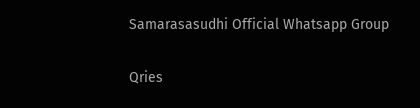Samarasasudhi Official Whatsapp Group

Qries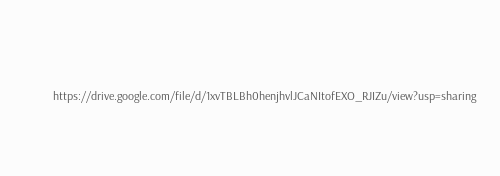https://drive.google.com/file/d/1xvTBLBh0henjhvlJCaNItofEXO_RJIZu/view?usp=sharing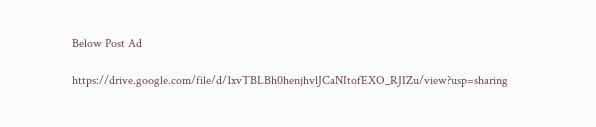Below Post Ad

https://drive.google.com/file/d/1xvTBLBh0henjhvlJCaNItofEXO_RJIZu/view?usp=sharing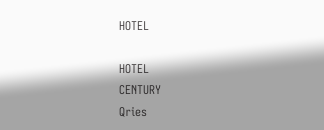HOTEL

HOTEL
CENTURY
Qries